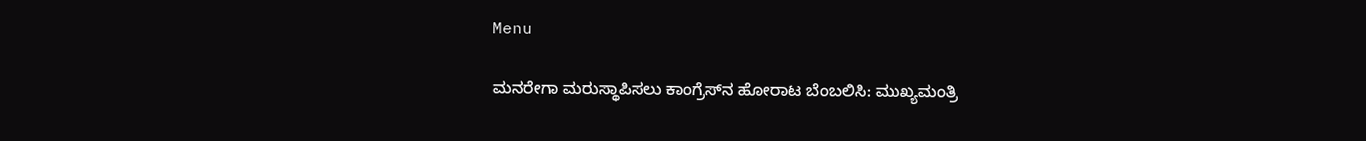Menu

ಮನರೇಗಾ ಮರುಸ್ಥಾಪಿಸಲು ಕಾಂಗ್ರೆಸ್‌ನ ಹೋರಾಟ ಬೆಂಬಲಿಸಿ: ಮುಖ್ಯಮಂತ್ರಿ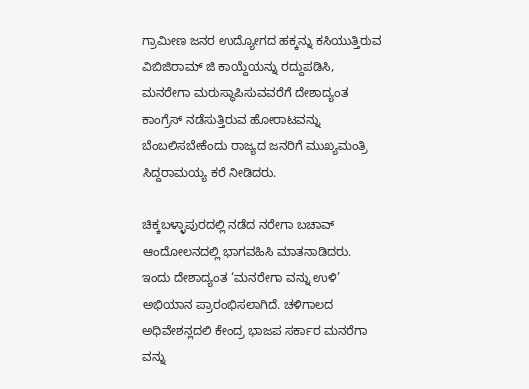ಗ್ರಾಮೀಣ ಜನರ ಉದ್ಯೋಗದ ಹಕ್ಕನ್ನು ಕಸಿಯುತ್ತಿರುವ ವಿಬಿಜಿರಾಮ್ ಜಿ ಕಾಯ್ದೆಯನ್ನು ರದ್ದುಪಡಿಸಿ, ಮನರೇಗಾ ಮರುಸ್ಥಾಪಿಸುವವರೆಗೆ ದೇಶಾದ್ಯಂತ ಕಾಂಗ್ರೆಸ್ ನಡೆಸುತ್ತಿರುವ ಹೋರಾಟವನ್ನು ಬೆಂಬಲಿಸಬೇಕೆಂದು ರಾಜ್ಯದ ಜನರಿಗೆ ಮುಖ್ಯಮಂತ್ರಿ ಸಿದ್ದರಾಮಯ್ಯ ಕರೆ ನೀಡಿದರು.

ಚಿಕ್ಕಬಳ್ಳಾಪುರದಲ್ಲಿ ನಡೆದ ನರೇಗಾ ಬಚಾವ್ ಆಂದೋಲನದಲ್ಲಿ ಭಾಗವಹಿಸಿ ಮಾತನಾಡಿದರು. ಇಂದು ದೇಶಾದ್ಯಂತ ‘ಮನರೇಗಾ ವನ್ನು ಉಳಿ’ ಅಭಿಯಾನ ಪ್ರಾರಂಭಿಸಲಾಗಿದೆ. ಚಳಿಗಾಲದ ಅಧಿವೇಶನ್ಲದಲಿ ಕೇಂದ್ರ ಭಾಜಪ ಸರ್ಕಾರ ಮನರೆಗಾ ವನ್ನು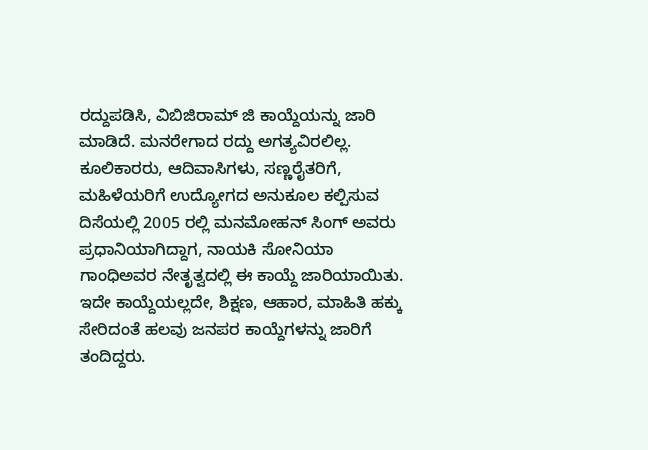ರದ್ದುಪಡಿಸಿ, ವಿಬಿಜಿರಾಮ್ ಜಿ ಕಾಯ್ದೆಯನ್ನು ಜಾರಿ ಮಾಡಿದೆ. ಮನರೇಗಾದ ರದ್ದು ಅಗತ್ಯವಿರಲಿಲ್ಲ. ಕೂಲಿಕಾರರು, ಆದಿವಾಸಿಗಳು, ಸಣ್ಣರೈತರಿಗೆ, ಮಹಿಳೆಯರಿಗೆ ಉದ್ಯೋಗದ ಅನುಕೂಲ ಕಲ್ಪಿಸುವ ದಿಸೆಯಲ್ಲಿ 2005 ರಲ್ಲಿ ಮನಮೋಹನ್ ಸಿಂಗ್ ಅವರು ಪ್ರಧಾನಿಯಾಗಿದ್ದಾಗ, ನಾಯಕಿ ಸೋನಿಯಾ ಗಾಂಧಿಅವರ ನೇತೃತ್ವದಲ್ಲಿ ಈ ಕಾಯ್ದೆ ಜಾರಿಯಾಯಿತು. ಇದೇ ಕಾಯ್ದೆಯಲ್ಲದೇ, ಶಿಕ್ಷಣ, ಆಹಾರ, ಮಾಹಿತಿ ಹಕ್ಕು ಸೇರಿದಂತೆ ಹಲವು ಜನಪರ ಕಾಯ್ದೆಗಳನ್ನು ಜಾರಿಗೆ ತಂದಿದ್ದರು.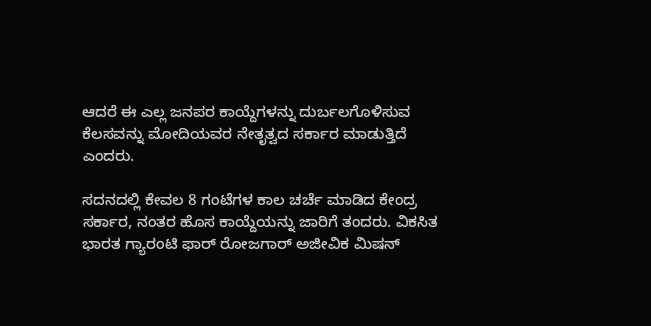ಆದರೆ ಈ ಎಲ್ಲ ಜನಪರ ಕಾಯ್ದೆಗಳನ್ನು ದುರ್ಬಲಗೊಳಿಸುವ ಕೆಲಸವನ್ನು ಮೋದಿಯವರ ನೇತೃತ್ವದ ಸರ್ಕಾರ ಮಾಡುತ್ತಿದೆ ಎಂದರು.

ಸದನದಲ್ಲಿ ಕೇವಲ 8 ಗಂಟೆಗಳ ಕಾಲ ಚರ್ಚೆ ಮಾಡಿದ ಕೇಂದ್ರ ಸರ್ಕಾರ, ನಂತರ ಹೊಸ ಕಾಯ್ದೆಯನ್ನು ಜಾರಿಗೆ ತಂದರು. ವಿಕಸಿತ ಭಾರತ ಗ್ಯಾರಂಟಿ ಫಾರ್ ರೋಜಗಾರ್ ಅಜೀವಿಕ ಮಿಷನ್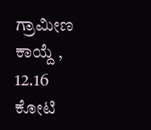ಗ್ರಾಮೀಣ ಕಾಯ್ದೆ , 12.16 ಕೋಟಿ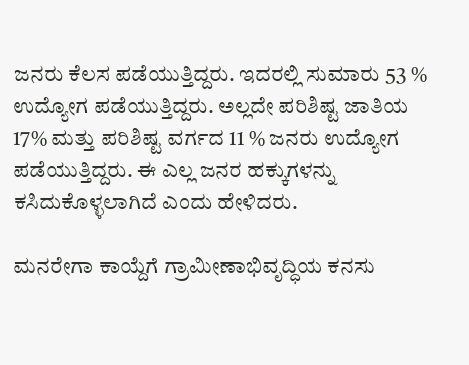ಜನರು ಕೆಲಸ ಪಡೆಯುತ್ತಿದ್ದರು. ಇದರಲ್ಲಿ ಸುಮಾರು 53 % ಉದ್ಯೋಗ ಪಡೆಯುತ್ತಿದ್ದರು. ಅಲ್ಲದೇ ಪರಿಶಿಷ್ಟ ಜಾತಿಯ 17% ಮತ್ತು ಪರಿಶಿಷ್ಟ ವರ್ಗದ 11 % ಜನರು ಉದ್ಯೋಗ ಪಡೆಯುತ್ತಿದ್ದರು. ಈ ಎಲ್ಲ ಜನರ ಹಕ್ಕುಗಳನ್ನು ಕಸಿದುಕೊಳ್ಳಲಾಗಿದೆ ಎಂದು ಹೇಳಿದರು.

ಮನರೇಗಾ ಕಾಯ್ದೆಗೆ ಗ್ರಾಮೀಣಾಭಿವೃದ್ಧಿಯ ಕನಸು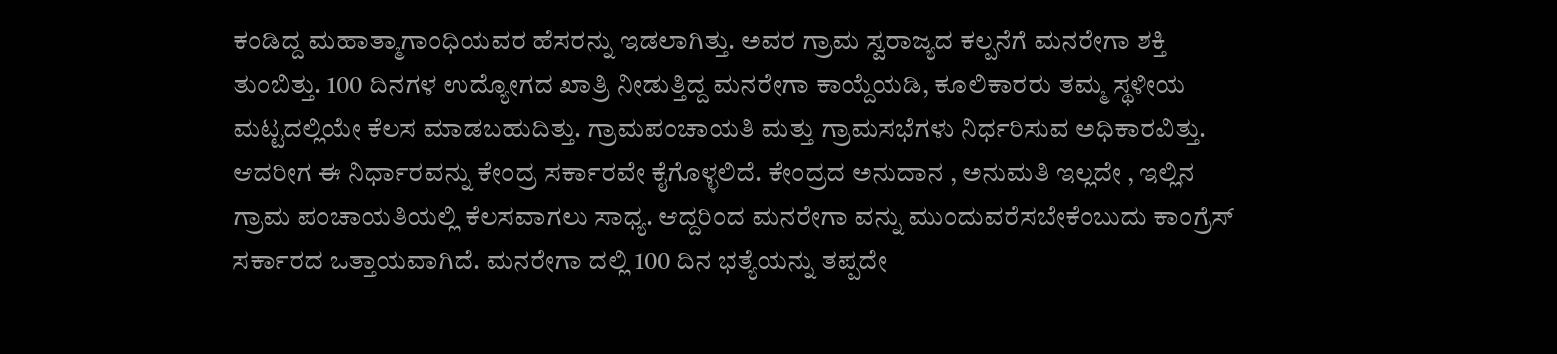ಕಂಡಿದ್ದ ಮಹಾತ್ಮಾಗಾಂಧಿಯವರ ಹೆಸರನ್ನು ಇಡಲಾಗಿತ್ತು. ಅವರ ಗ್ರಾಮ ಸ್ವರಾಜ್ಯದ ಕಲ್ಪನೆಗೆ ಮನರೇಗಾ ಶಕ್ತಿ ತುಂಬಿತ್ತು. 100 ದಿನಗಳ ಉದ್ಯೋಗದ ಖಾತ್ರಿ ನೀಡುತ್ತಿದ್ದ ಮನರೇಗಾ ಕಾಯ್ದೆಯಡಿ, ಕೂಲಿಕಾರರು ತಮ್ಮ ಸ್ಥಳೀಯ ಮಟ್ಟದಲ್ಲಿಯೇ ಕೆಲಸ ಮಾಡಬಹುದಿತ್ತು. ಗ್ರಾಮಪಂಚಾಯತಿ ಮತ್ತು ಗ್ರಾಮಸಭೆಗಳು ನಿರ್ಧರಿಸುವ ಅಧಿಕಾರವಿತ್ತು. ಆದರೀಗ ಈ ನಿರ್ಧಾರವನ್ನು ಕೇಂದ್ರ ಸರ್ಕಾರವೇ ಕೈಗೊಳ್ಳಲಿದೆ. ಕೇಂದ್ರದ ಅನುದಾನ , ಅನುಮತಿ ಇಲ್ಲದೇ , ಇಲ್ಲಿನ ಗ್ರಾಮ ಪಂಚಾಯತಿಯಲ್ಲಿ ಕೆಲಸವಾಗಲು ಸಾಧ್ಯ. ಆದ್ದರಿಂದ ಮನರೇಗಾ ವನ್ನು ಮುಂದುವರೆಸಬೇಕೆಂಬುದು ಕಾಂಗ್ರೆಸ್ ಸರ್ಕಾರದ ಒತ್ತಾಯವಾಗಿದೆ. ಮನರೇಗಾ ದಲ್ಲಿ 100 ದಿನ ಭತ್ಯೆಯನ್ನು ತಪ್ಪದೇ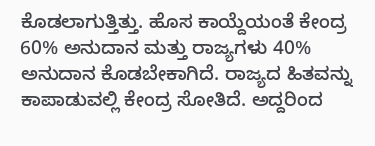ಕೊಡಲಾಗುತ್ತಿತ್ತು. ಹೊಸ ಕಾಯ್ದೆಯಂತೆ ಕೇಂದ್ರ 60% ಅನುದಾನ ಮತ್ತು ರಾಜ್ಯಗಳು 40% ಅನುದಾನ ಕೊಡಬೇಕಾಗಿದೆ. ರಾಜ್ಯದ ಹಿತವನ್ನು ಕಾಪಾಡುವಲ್ಲಿ ಕೇಂದ್ರ ಸೋತಿದೆ. ಅದ್ದರಿಂದ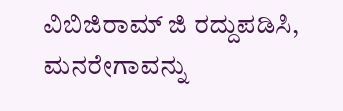ವಿಬಿಜಿರಾಮ್ ಜಿ ರದ್ದುಪಡಿಸಿ, ಮನರೇಗಾವನ್ನು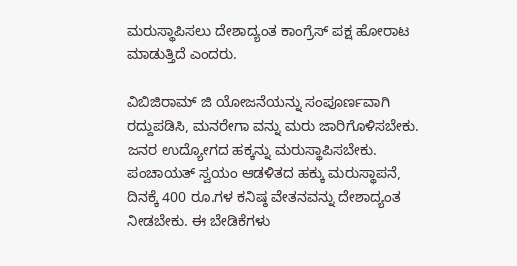ಮರುಸ್ಥಾಪಿಸಲು ದೇಶಾದ್ಯಂತ ಕಾಂಗ್ರೆಸ್ ಪಕ್ಷ ಹೋರಾಟ ಮಾಡುತ್ತಿದೆ ಎಂದರು.

ವಿಬಿಜಿರಾಮ್ ಜಿ ಯೋಜನೆಯನ್ನು ಸಂಪೂರ್ಣವಾಗಿ ರದ್ದುಪಡಿಸಿ, ಮನರೇಗಾ ವನ್ನು ಮರು ಜಾರಿಗೊಳಿಸಬೇಕು. ಜನರ ಉದ್ಯೋಗದ ಹಕ್ಕನ್ನು ಮರುಸ್ಥಾಪಿಸಬೇಕು. ಪಂಚಾಯತ್ ಸ್ವಯಂ ಆಡಳಿತದ ಹಕ್ಕು ಮರುಸ್ಥಾಪನೆ, ದಿನಕ್ಕೆ 400 ರೂ.ಗಳ ಕನಿಷ್ಠ ವೇತನವನ್ನು ದೇಶಾದ್ಯಂತ ನೀಡಬೇಕು. ಈ ಬೇಡಿಕೆಗಳು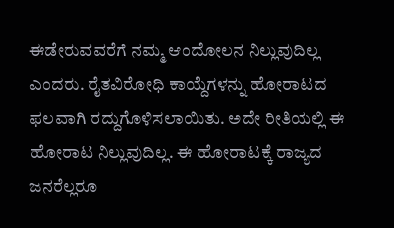ಈಡೇರುವವರೆಗೆ ನಮ್ಮ ಆಂದೋಲನ ನಿಲ್ಲುವುದಿಲ್ಲ ಎಂದರು. ರೈತವಿರೋಧಿ ಕಾಯ್ದೆಗಳನ್ನು ಹೋರಾಟದ ಫಲವಾಗಿ ರದ್ದುಗೊಳಿಸಲಾಯಿತು. ಅದೇ ರೀತಿಯಲ್ಲಿ ಈ ಹೋರಾಟ ನಿಲ್ಲುವುದಿಲ್ಲ. ಈ ಹೋರಾಟಕ್ಕೆ ರಾಜ್ಯದ ಜನರೆಲ್ಲರೂ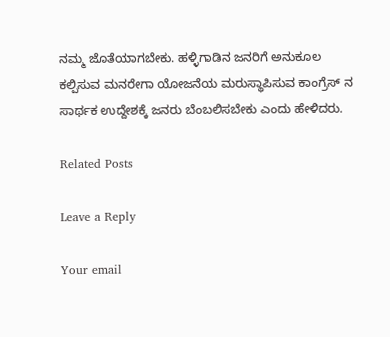ನಮ್ಮ ಜೊತೆಯಾಗಬೇಕು. ಹಳ್ಳಿಗಾಡಿನ ಜನರಿಗೆ ಅನುಕೂಲ ಕಲ್ಪಿಸುವ ಮನರೇಗಾ ಯೋಜನೆಯ ಮರುಸ್ಥಾಪಿಸುವ ಕಾಂಗ್ರೆಸ್ ನ ಸಾರ್ಥಕ ಉದ್ದೇಶಕ್ಕೆ ಜನರು ಬೆಂಬಲಿಸಬೇಕು ಎಂದು ಹೇಳಿದರು.

Related Posts

Leave a Reply

Your email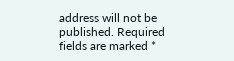address will not be published. Required fields are marked *